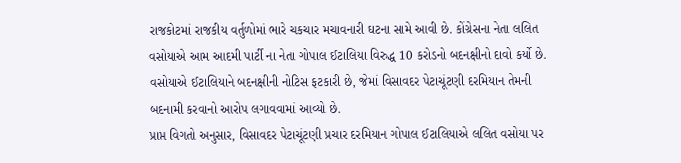રાજકોટમાં રાજકીય વર્તુળોમાં ભારે ચકચાર મચાવનારી ઘટના સામે આવી છે. કોંગ્રેસના નેતા લલિત વસોયાએ આમ આદમી પાર્ટી ના નેતા ગોપાલ ઈટાલિયા વિરુદ્ધ 10 કરોડનો બદનક્ષીનો દાવો કર્યો છે. વસોયાએ ઈટાલિયાને બદનક્ષીની નોટિસ ફટકારી છે, જેમાં વિસાવદર પેટાચૂંટણી દરમિયાન તેમની બદનામી કરવાનો આરોપ લગાવવામાં આવ્યો છે.
પ્રાપ્ત વિગતો અનુસાર, વિસાવદર પેટાચૂંટણી પ્રચાર દરમિયાન ગોપાલ ઈટાલિયાએ લલિત વસોયા પર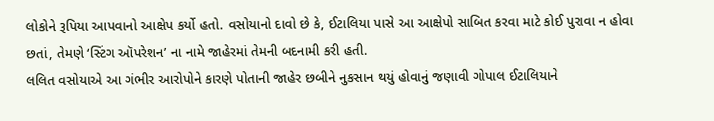લોકોને રૂપિયા આપવાનો આક્ષેપ કર્યો હતો. વસોયાનો દાવો છે કે, ઈટાલિયા પાસે આ આક્ષેપો સાબિત કરવા માટે કોઈ પુરાવા ન હોવા છતાં, તેમણે ‘સ્ટિંગ ઑપરેશન’ ના નામે જાહેરમાં તેમની બદનામી કરી હતી.
લલિત વસોયાએ આ ગંભીર આરોપોને કારણે પોતાની જાહેર છબીને નુકસાન થયું હોવાનું જણાવી ગોપાલ ઈટાલિયાને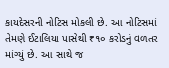કાયદેસરની નોટિસ મોકલી છે. આ નોટિસમાં તેમણે ઈટાલિયા પાસેથી ₹૧૦ કરોડનું વળતર માંગ્યું છે. આ સાથે જ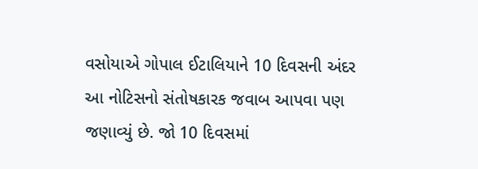વસોયાએ ગોપાલ ઈટાલિયાને 10 દિવસની અંદર આ નોટિસનો સંતોષકારક જવાબ આપવા પણ જણાવ્યું છે. જો 10 દિવસમાં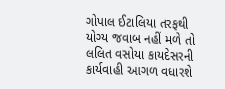ગોપાલ ઈટાલિયા તરફથી યોગ્ય જવાબ નહીં મળે તો લલિત વસોયા કાયદેસરની કાર્યવાહી આગળ વધારશે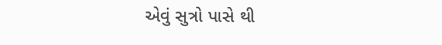એવું સુત્રો પાસે થી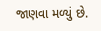જાણવા મળ્યું છે.